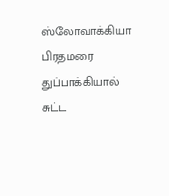ஸ்லோவாக்கியா பிரதமரை துப்பாக்கியால் சுட்ட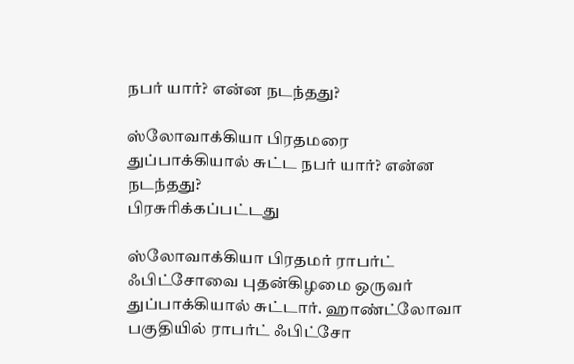நபர் யார்? என்ன நடந்தது?

ஸ்லோவாக்கியா பிரதமரை துப்பாக்கியால் சுட்ட நபர் யார்? என்ன நடந்தது?
பிரசுரிக்கப்பட்டது

ஸ்லோவாக்கியா பிரதமர் ராபர்ட் ஃபிட்சோவை புதன்கிழமை ஒருவர் துப்பாக்கியால் சுட்டார். ஹாண்ட்லோவா பகுதியில் ராபர்ட் ஃபிட்சோ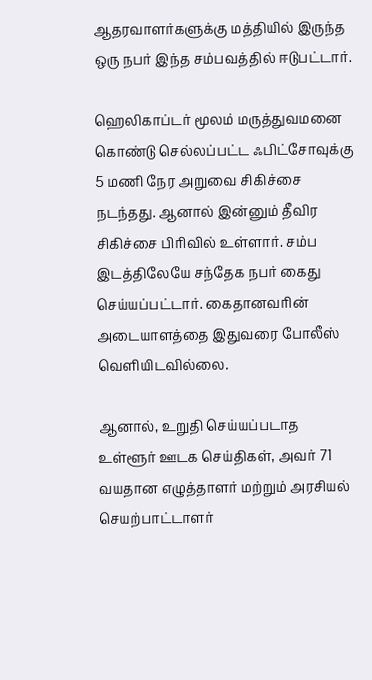ஆதரவாளர்களுக்கு மத்தியில் இருந்த ஒரு நபர் இந்த சம்பவத்தில் ஈடுபட்டார்.

ஹெலிகாப்டர் மூலம் மருத்துவமனை கொண்டு செல்லப்பட்ட ஃபிட்சோவுக்கு 5 மணி நேர அறுவை சிகிச்சை நடந்தது. ஆனால் இன்னும் தீவிர சிகிச்சை பிரிவில் உள்ளார். சம்ப இடத்திலேயே சந்தேக நபர் கைது செய்யப்பட்டார். கைதானவரின் அடையாளத்தை இதுவரை போலீஸ் வெளியிடவில்லை.

ஆனால், உறுதி செய்யப்படாத உள்ளூர் ஊடக செய்திகள், அவர் 71 வயதான எழுத்தாளர் மற்றும் அரசியல் செயற்பாட்டாளர்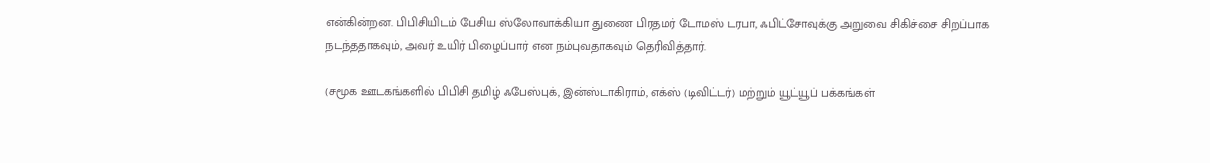என்கின்றன. பிபிசியிடம் பேசிய ஸ்லோவாக்கியா துணை பிரதமர் டோமஸ் டரபா, ஃபிட்சோவுக்கு அறுவை சிகிச்சை சிறப்பாக நடந்ததாகவும், அவர் உயிர் பிழைப்பார் என நம்புவதாகவும் தெரிவித்தார்.

(சமூக ஊடகங்களில் பிபிசி தமிழ் ஃபேஸ்புக், இன்ஸ்டாகிராம், எக்ஸ் (டிவிட்டர்) மற்றும் யூட்யூப் பக்கங்கள்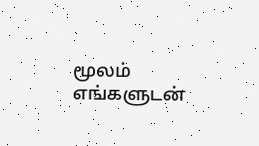மூலம் எங்களுடன்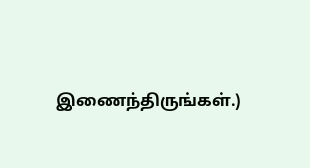இணைந்திருங்கள்.)